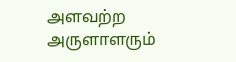அளவற்ற அருளாளரும்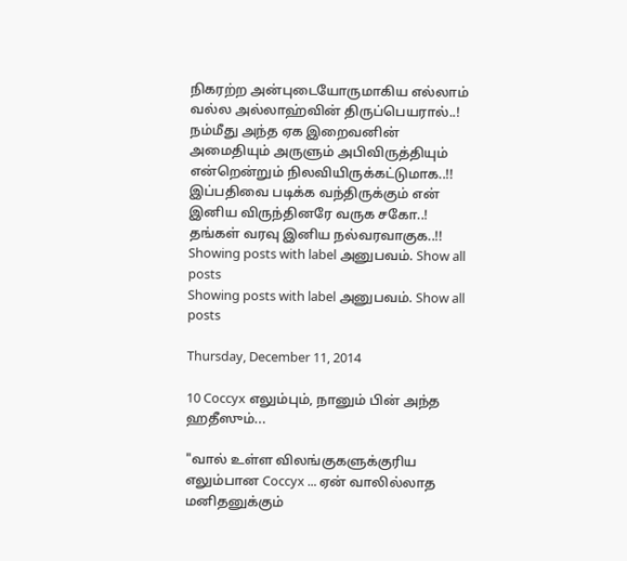நிகரற்ற அன்புடையோருமாகிய எல்லாம் வல்ல அல்லாஹ்வின் திருப்பெயரால்..!
நம்மீது அந்த ஏக இறைவனின் அமைதியும் அருளும் அபிவிருத்தியும் என்றென்றும் நிலவியிருக்கட்டுமாக..!!
இப்பதிவை படிக்க வந்திருக்கும் என் இனிய விருந்தினரே வருக சகோ..! தங்கள் வரவு இனிய நல்வரவாகுக..!!
Showing posts with label அனுபவம். Show all posts
Showing posts with label அனுபவம். Show all posts

Thursday, December 11, 2014

10 Coccyx எலும்பும், நானும் பின் அந்த ஹதீஸும்...

"வால் உள்ள விலங்குகளுக்குரிய எலும்பான Coccyx ... ஏன் வாலில்லாத மனிதனுக்கும்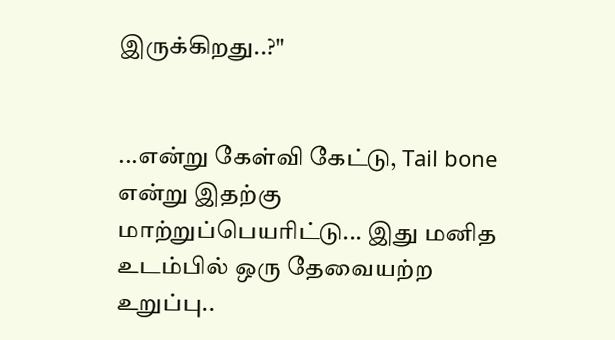இருக்கிறது..?"


...என்று கேள்வி கேட்டு, Tail bone என்று இதற்கு மாற்றுப்பெயரிட்டு... இது மனித உடம்பில் ஒரு தேவையற்ற உறுப்பு..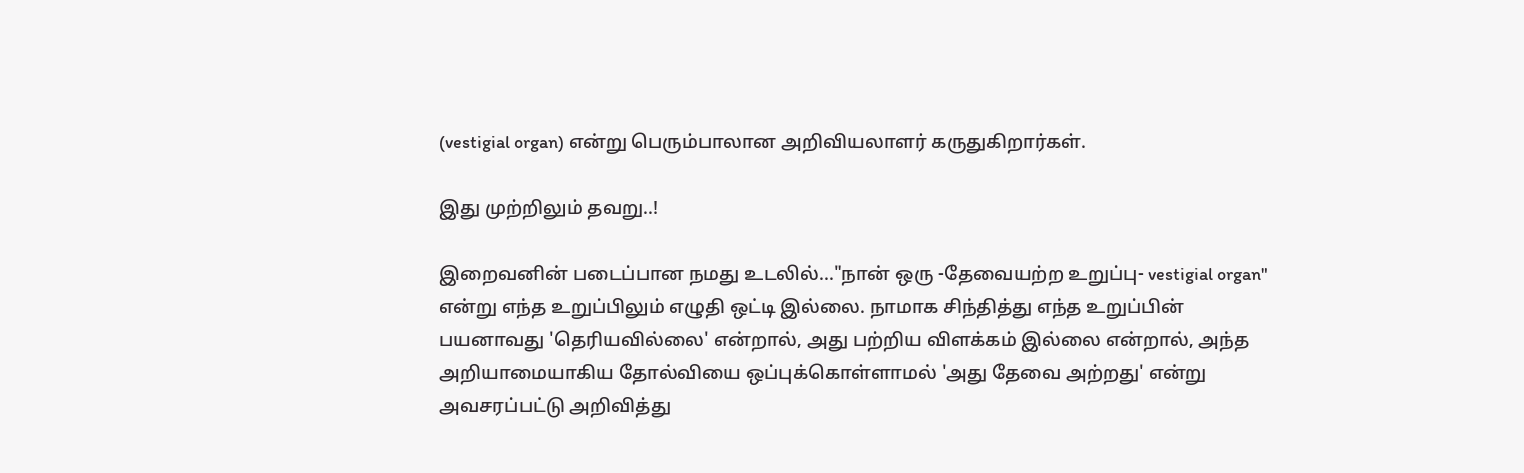(vestigial organ) என்று பெரும்பாலான அறிவியலாளர் கருதுகிறார்கள்.

இது முற்றிலும் தவறு..!

இறைவனின் படைப்பான நமது உடலில்..."நான் ஒரு -தேவையற்ற உறுப்பு- vestigial organ" என்று எந்த உறுப்பிலும் எழுதி ஒட்டி இல்லை. நாமாக சிந்தித்து எந்த உறுப்பின் பயனாவது 'தெரியவில்லை' என்றால், அது பற்றிய விளக்கம் இல்லை என்றால், அந்த அறியாமையாகிய தோல்வியை ஒப்புக்கொள்ளாமல் 'அது தேவை அற்றது' என்று அவசரப்பட்டு அறிவித்து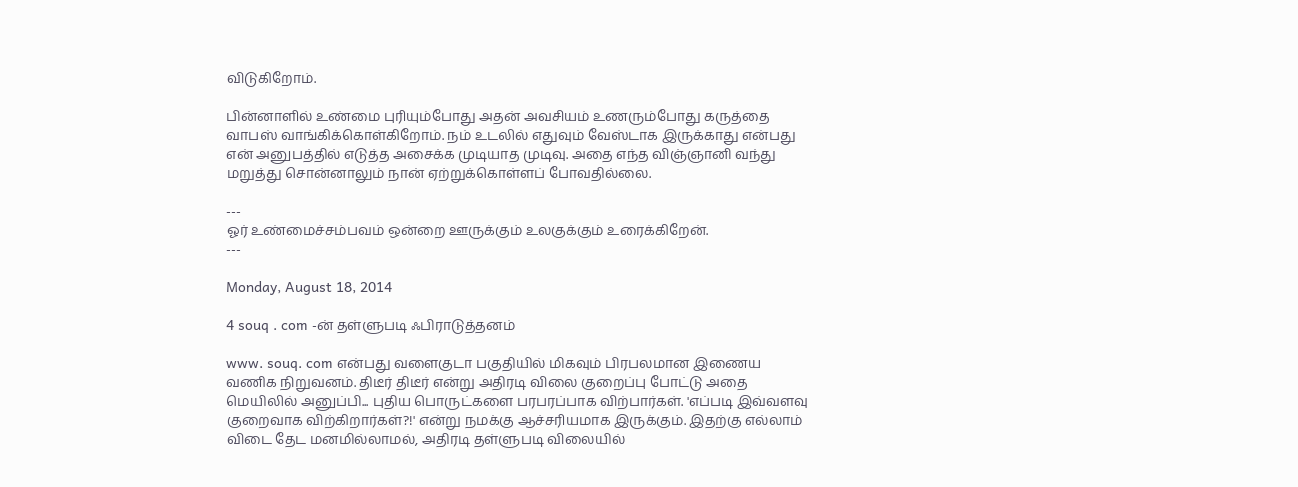விடுகிறோம்.

பின்னாளில் உண்மை புரியும்போது அதன் அவசியம் உணரும்போது கருத்தை வாபஸ் வாங்கிக்கொள்கிறோம். நம் உடலில் எதுவும் வேஸ்டாக இருக்காது என்பது என் அனுபத்தில் எடுத்த அசைக்க முடியாத முடிவு. அதை எந்த விஞ்ஞானி வந்து மறுத்து சொன்னாலும் நான் ஏற்றுக்கொள்ளப் போவதில்லை.

---
ஓர் உண்மைச்சம்பவம் ஒன்றை ஊருக்கும் உலகுக்கும் உரைக்கிறேன்.
---

Monday, August 18, 2014

4 souq . com -ன் தள்ளுபடி ஃபிராடுத்தனம்

www. souq. com என்பது வளைகுடா பகுதியில் மிகவும் பிரபலமான இணைய வணிக நிறுவனம். திடீர் திடீர் என்று அதிரடி விலை குறைப்பு போட்டு அதை மெயிலில் அனுப்பி... புதிய பொருட்களை பரபரப்பாக விற்பார்கள். 'எப்படி இவ்வளவு குறைவாக விற்கிறார்கள்?!' என்று நமக்கு ஆச்சரியமாக இருக்கும். இதற்கு எல்லாம் விடை தேட மனமில்லாமல், அதிரடி தள்ளுபடி விலையில்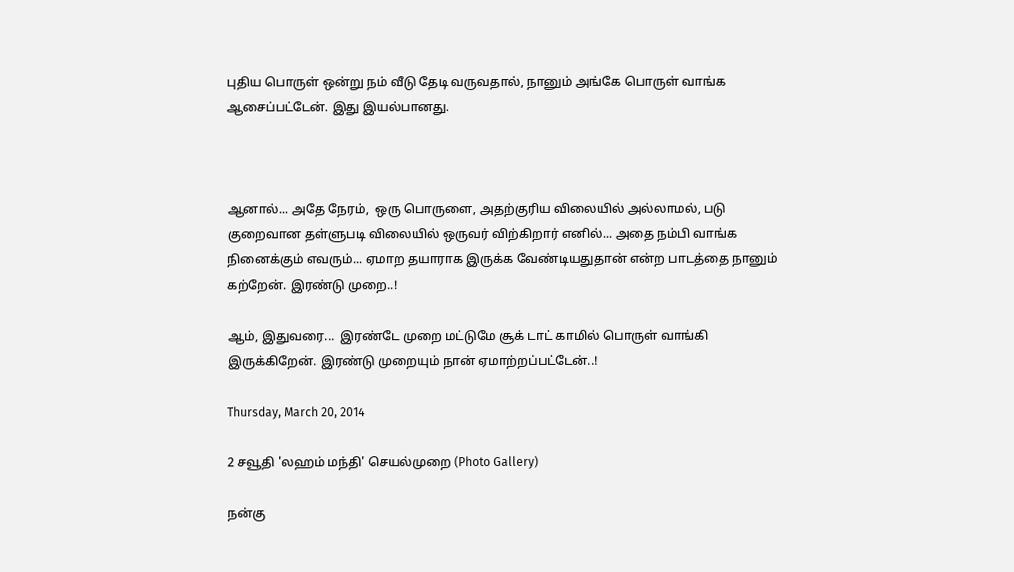புதிய பொருள் ஒன்று நம் வீடு தேடி வருவதால், நானும் அங்கே பொருள் வாங்க ஆசைப்பட்டேன். இது இயல்பானது.



ஆனால்... அதே நேரம்,  ஒரு பொருளை, அதற்குரிய விலையில் அல்லாமல், படு குறைவான தள்ளுபடி விலையில் ஒருவர் விற்கிறார் எனில்... அதை நம்பி வாங்க நினைக்கும் எவரும்... ஏமாற தயாராக இருக்க வேண்டியதுதான் என்ற பாடத்தை நானும் கற்றேன். இரண்டு முறை..!

ஆம், இதுவரை...  இரண்டே முறை மட்டுமே சூக் டாட் காமில் பொருள் வாங்கி இருக்கிறேன். இரண்டு முறையும் நான் ஏமாற்றப்பட்டேன்..!

Thursday, March 20, 2014

2 சவூதி 'லஹம் மந்தி' செயல்முறை (Photo Gallery)

நன்கு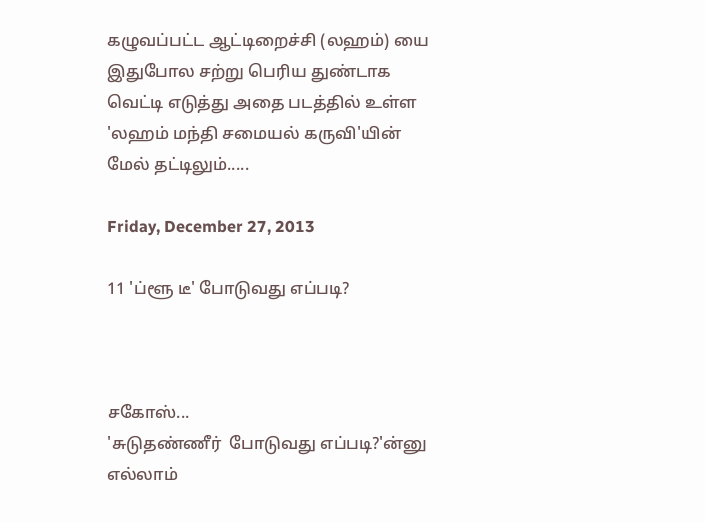கழுவப்பட்ட ஆட்டிறைச்சி (லஹம்) யை இதுபோல சற்று பெரிய துண்டாக வெட்டி எடுத்து அதை படத்தில் உள்ள 'லஹம் மந்தி சமையல் கருவி'யின் மேல் தட்டிலும்.....

Friday, December 27, 2013

11 'ப்ளூ டீ' போடுவது எப்படி?



சகோஸ்...
'சுடுதண்ணீர்  போடுவது எப்படி?'ன்னு எல்லாம்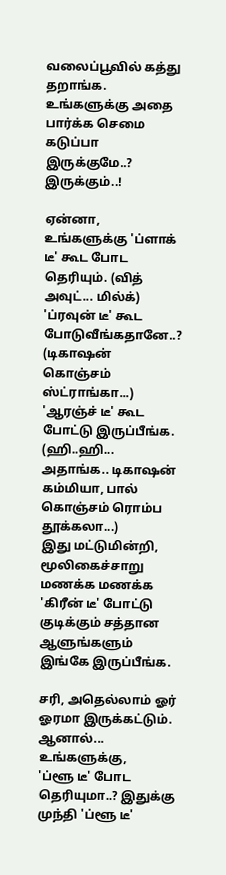வலைப்பூவில் கத்து தறாங்க.
உங்களுக்கு அதை பார்க்க செமை கடுப்பா  இருக்குமே..? இருக்கும்..!

ஏன்னா, உங்களுக்கு 'ப்ளாக் டீ' கூட போட தெரியும். (வித் அவுட்... மில்க்)
'ப்ரவுன் டீ' கூட போடுவீங்கதானே..? (டிகாஷன் கொஞ்சம் ஸ்ட்ராங்கா...)
'ஆரஞ்ச் டீ' கூட போட்டு இருப்பீங்க. (ஹி..ஹி... அதாங்க.. டிகாஷன் கம்மியா, பால் கொஞ்சம் ரொம்ப தூக்கலா...)
இது மட்டுமின்றி, மூலிகைச்சாறு மணக்க மணக்க 'கிரீன் டீ' போட்டு குடிக்கும் சத்தான ஆளுங்களும் இங்கே இருப்பீங்க.

சரி, அதெல்லாம் ஓர் ஓரமா இருக்கட்டும். ஆனால்... உங்களுக்கு,
'ப்ளூ டீ' போட தெரியுமா..? இதுக்கு முந்தி 'ப்ளூ டீ'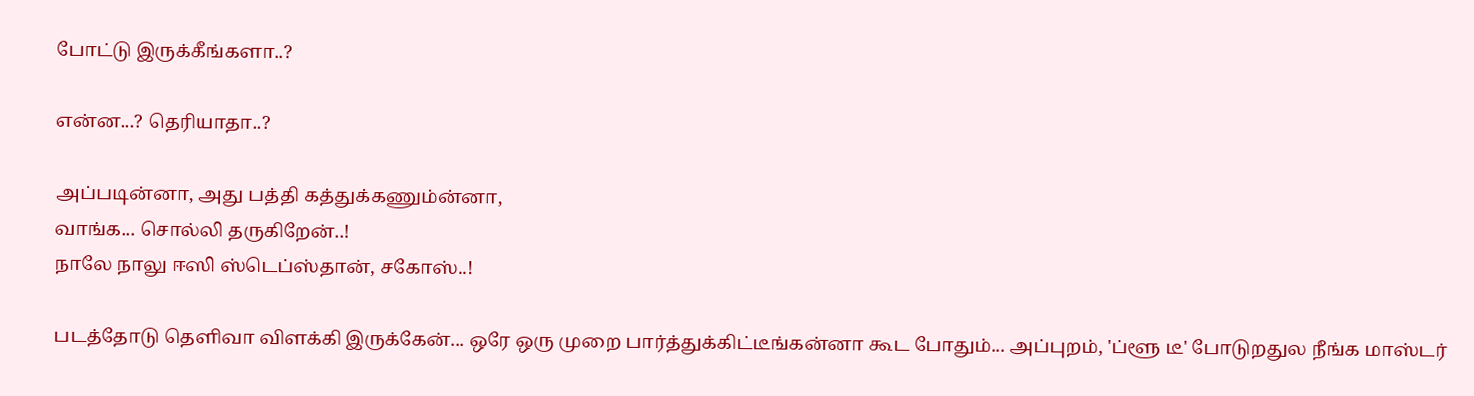போட்டு இருக்கீங்களா..?

என்ன...? தெரியாதா..?

அப்படின்னா, அது பத்தி கத்துக்கணும்ன்னா,
வாங்க... சொல்லி தருகிறேன்..!
நாலே நாலு ஈஸி ஸ்டெப்ஸ்தான், சகோஸ்..!

படத்தோடு தெளிவா விளக்கி இருக்கேன்... ஒரே ஒரு முறை பார்த்துக்கிட்டீங்கன்னா கூட போதும்... அப்புறம், 'ப்ளூ டீ' போடுறதுல நீங்க மாஸ்டர்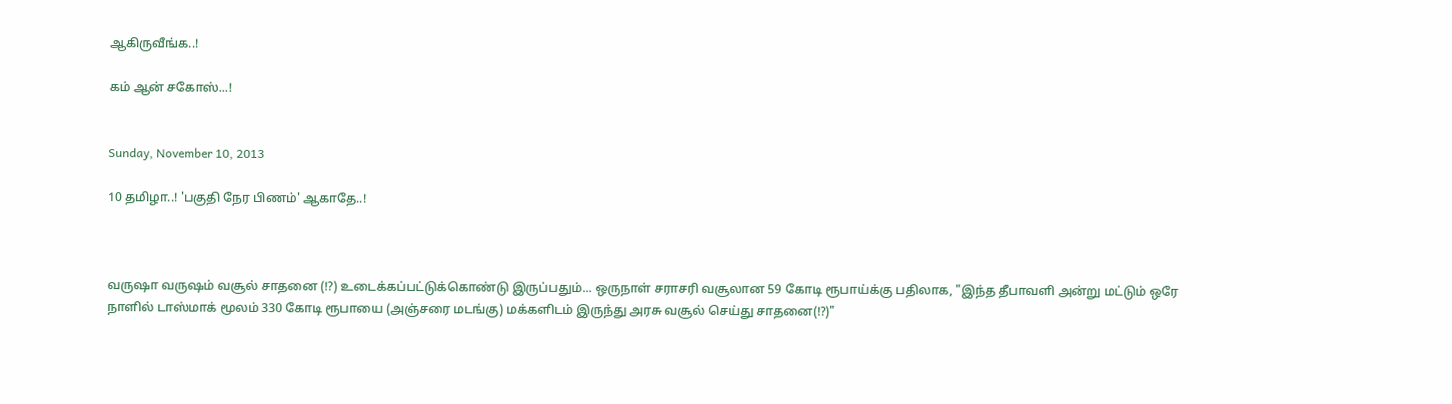ஆகிருவீங்க..!

கம் ஆன் சகோஸ்...!


Sunday, November 10, 2013

10 தமிழா..! 'பகுதி நேர பிணம்' ஆகாதே..!



வருஷா வருஷம் வசூல் சாதனை (!?) உடைக்கப்பட்டுக்கொண்டு இருப்பதும்... ஒருநாள் சராசரி வசூலான 59 கோடி ரூபாய்க்கு பதிலாக, "இந்த தீபாவளி அன்று மட்டும் ஒரே நாளில் டாஸ்மாக் மூலம் 330 கோடி ரூபாயை (அஞ்சரை மடங்கு) மக்களிடம் இருந்து அரசு வசூல் செய்து சாதனை(!?)"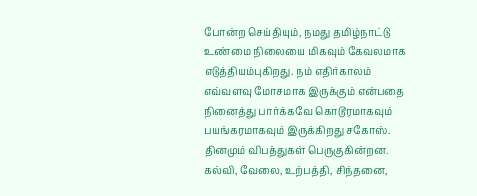போன்ற செய்தியும், நமது தமிழ்நாட்டு உண்மை நிலையை மிகவும் கேவலமாக எடுத்தியம்புகிறது. நம் எதிர்காலம் எவ்வளவு மோசமாக இருக்கும் என்பதை நினைத்து பார்க்கவே கொடூரமாகவும் பயங்கரமாகவும் இருக்கிறது சகோஸ். தினமும் விபத்துகள் பெருகுகின்றன. கல்வி, வேலை, உற்பத்தி, சிந்தனை,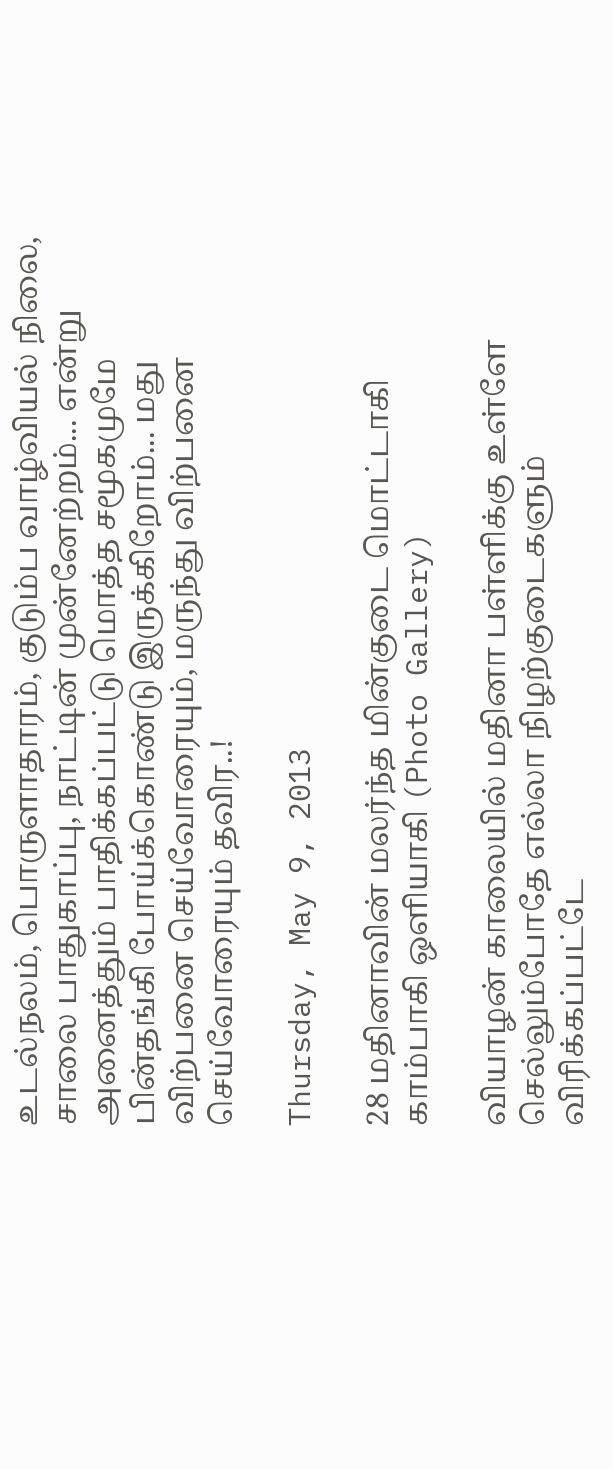உடல்நலம், பொருளாதாரம், குடும்ப வாழ்வியல் நிலை, சாலை பாதுகாப்பு, நாட்டின் முன்னேற்றம்... என்று அனைத்தும் பாதிக்கப்பட்டு மொத்த சமூகமுமே பின்தங்கி போய்க்கொண்டு இருக்கிறோம்... மது விற்பனை செய்வோரையும், மருந்து விற்பனை செய்வோரையும் தவிர..!

Thursday, May 9, 2013

28 மதினாவின் மலர்ந்த மின்குடை மொட்டாகி காம்பாகி ஒளியாகி (Photo Gallery)

வியாழன் காலையில் மதினா பள்ளிக்கு உள்ளே செல்லும்போதே எல்லா நிழற்குடைகளும் விரிக்கப்பட்டே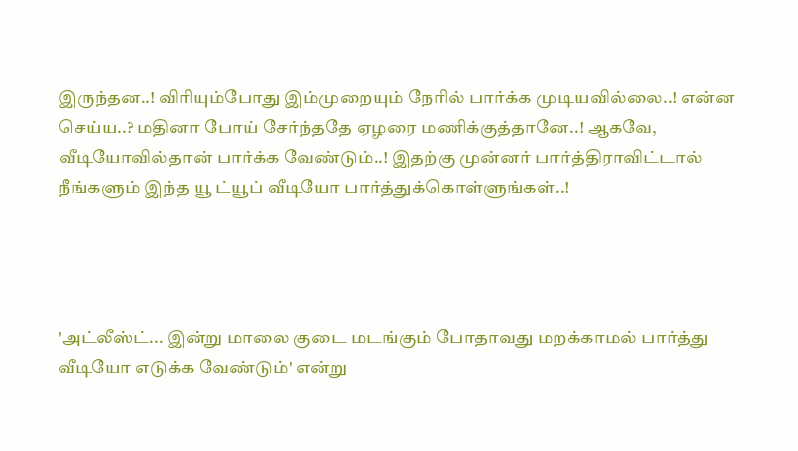இருந்தன..! விரியும்போது இம்முறையும் நேரில் பார்க்க முடியவில்லை..! என்ன செய்ய..? மதினா போய் சேர்ந்ததே ஏழரை மணிக்குத்தானே..! ஆகவே, வீடியோவில்தான் பார்க்க வேண்டும்..! இதற்கு முன்னர் பார்த்திராவிட்டால் நீங்களும் இந்த யூ ட்யூப் வீடியோ பார்த்துக்கொள்ளுங்கள்..!




'அட்லீஸ்ட்... இன்று மாலை குடை மடங்கும் போதாவது மறக்காமல் பார்த்து வீடியோ எடுக்க வேண்டும்' என்று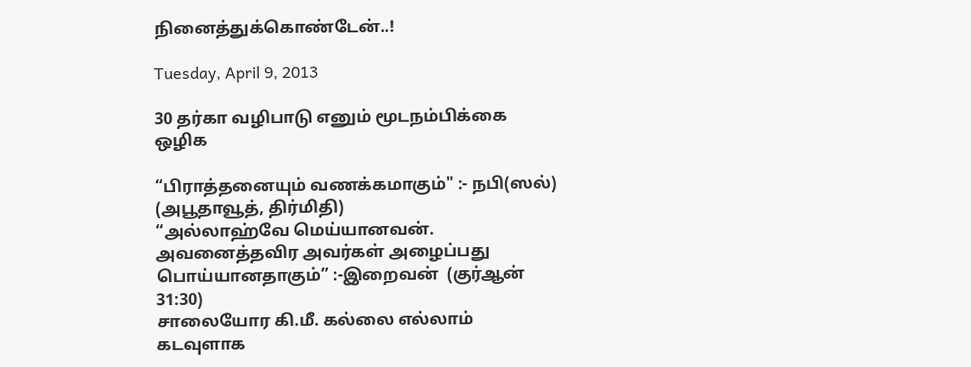நினைத்துக்கொண்டேன்..!

Tuesday, April 9, 2013

30 தர்கா வழிபாடு எனும் மூடநம்பிக்கை ஒழிக

“பிராத்தனையும் வணக்கமாகும்" :- நபி(ஸல்) (அபூதாவூத், திர்மிதி)
“அல்லாஹ்வே மெய்யானவன். அவனைத்தவிர அவர்கள் அழைப்பது பொய்யானதாகும்” :-இறைவன்  (குர்ஆன் 31:30)
சாலையோர கி.மீ. கல்லை எல்லாம் கடவுளாக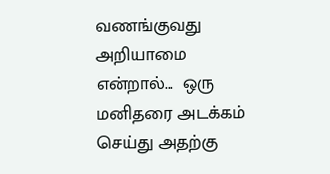வணங்குவது அறியாமை என்றால்...  ஒரு மனிதரை அடக்கம் செய்து அதற்கு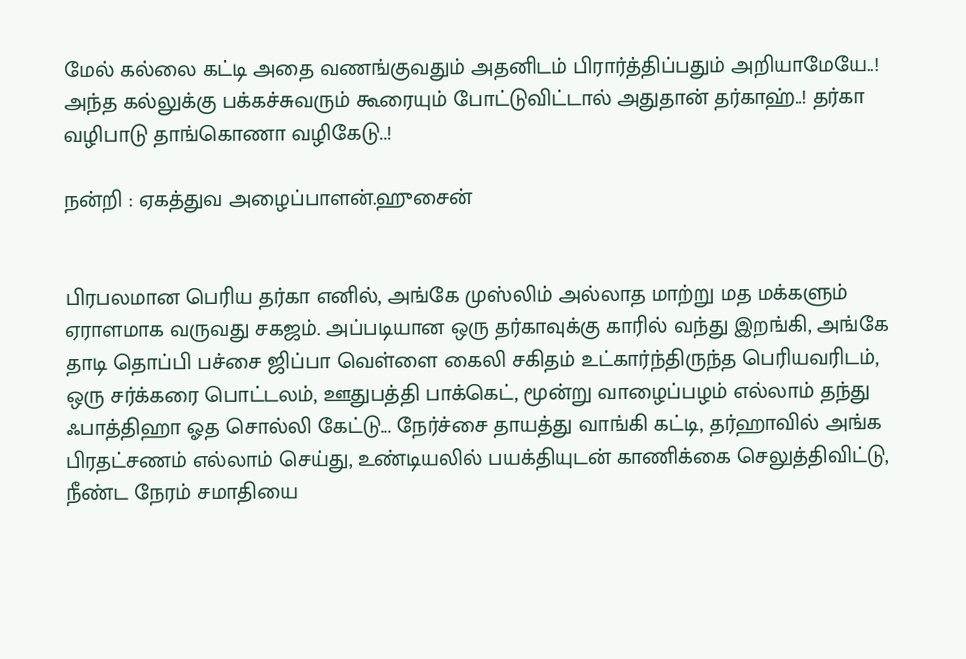மேல் கல்லை கட்டி அதை வணங்குவதும் அதனிடம் பிரார்த்திப்பதும் அறியாமேயே..! அந்த கல்லுக்கு பக்கச்சுவரும் கூரையும் போட்டுவிட்டால் அதுதான் தர்காஹ்..! தர்கா வழிபாடு தாங்கொணா வழிகேடு..!

நன்றி : ஏகத்துவ அழைப்பாளன்.ஹுசைன்


பிரபலமான பெரிய தர்கா எனில், அங்கே முஸ்லிம் அல்லாத மாற்று மத மக்களும் ஏராளமாக வருவது சகஜம். அப்படியான ஒரு தர்காவுக்கு காரில் வந்து இறங்கி, அங்கே தாடி தொப்பி பச்சை ஜிப்பா வெள்ளை கைலி சகிதம் உட்கார்ந்திருந்த பெரியவரிடம், ஒரு சர்க்கரை பொட்டலம், ஊதுபத்தி பாக்கெட், மூன்று வாழைப்பழம் எல்லாம் தந்து ஃபாத்திஹா ஓத சொல்லி கேட்டு... நேர்ச்சை தாயத்து வாங்கி கட்டி, தர்ஹாவில் அங்க பிரதட்சணம் எல்லாம் செய்து, உண்டியலில் பயக்தியுடன் காணிக்கை செலுத்திவிட்டு, நீண்ட நேரம் சமாதியை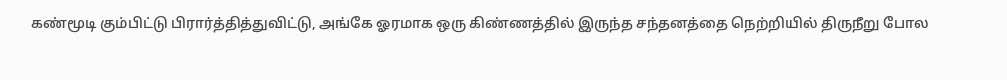கண்மூடி கும்பிட்டு பிரார்த்தித்துவிட்டு, அங்கே ஓரமாக ஒரு கிண்ணத்தில் இருந்த சந்தனத்தை நெற்றியில் திருநீறு போல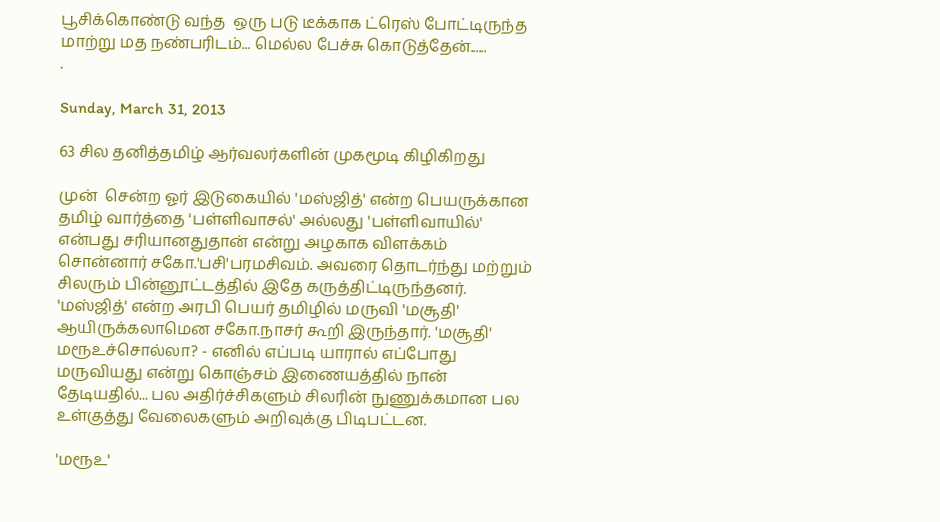பூசிக்கொண்டு வந்த  ஒரு படு டீக்காக ட்ரெஸ் போட்டிருந்த மாற்று மத நண்பரிடம்... மெல்ல பேச்சு கொடுத்தேன்......
.

Sunday, March 31, 2013

63 சில தனித்தமிழ் ஆர்வலர்களின் முகமூடி கிழிகிறது

முன்  சென்ற ஓர் இடுகையில் 'மஸ்ஜித்' என்ற பெயருக்கான தமிழ் வார்த்தை 'பள்ளிவாசல்' அல்லது 'பள்ளிவாயில்' என்பது சரியானதுதான் என்று அழகாக விளக்கம் சொன்னார் சகோ.'பசி'பரமசிவம். அவரை தொடர்ந்து மற்றும் சிலரும் பின்னூட்டத்தில் இதே கருத்திட்டிருந்தனர். 'மஸ்ஜித்' என்ற அரபி பெயர் தமிழில் மருவி 'மசூதி' ஆயிருக்கலாமென சகோ.நாசர் கூறி இருந்தார். 'மசூதி' மரூஉச்சொல்லா? - எனில் எப்படி யாரால் எப்போது மருவியது என்று கொஞ்சம் இணையத்தில் நான் தேடியதில்... பல அதிர்ச்சிகளும் சிலரின் நுணுக்கமான பல உள்குத்து வேலைகளும் அறிவுக்கு பிடிபட்டன.

'மரூஉ'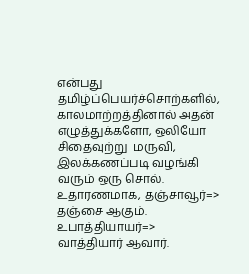என்பது தமிழ்ப்பெயர்ச்சொற்களில், காலமாற்றத்தினால் அதன் எழுத்துக்களோ, ஒலியோ சிதைவுற்று  மருவி, இலக்கணப்படி வழங்கி வரும் ஒரு சொல். உதாரணமாக, தஞ்சாவூர்=> தஞ்சை ஆகும். உபாத்தியாயர்=> வாத்தியார் ஆவார்.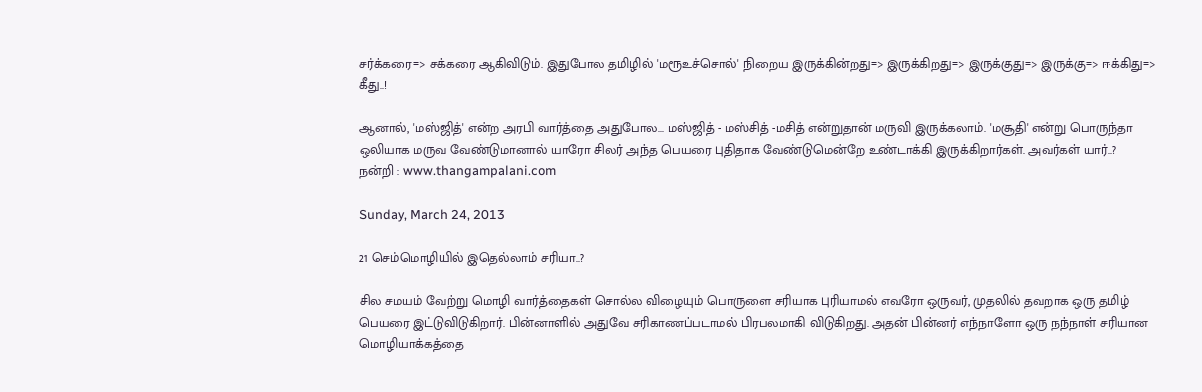சர்க்கரை=> சக்கரை ஆகிவிடும். இதுபோல தமிழில் 'மரூஉச்சொல்' நிறைய இருக்கின்றது=> இருக்கிறது=> இருக்குது=> இருக்கு=> ஈக்கிது=> கீது..!

ஆனால், 'மஸ்ஜித்' என்ற அரபி வார்த்தை அதுபோல... மஸ்ஜித் - மஸ்சித் -மசித் என்றுதான் மருவி இருக்கலாம். 'மசூதி' என்று பொருந்தா ஒலியாக மருவ வேண்டுமானால் யாரோ சிலர் அந்த பெயரை புதிதாக வேண்டுமென்றே உண்டாக்கி இருக்கிறார்கள். அவர்கள் யார்..?
நன்றி : www.thangampalani.com

Sunday, March 24, 2013

21 செம்மொழியில் இதெல்லாம் சரியா..?

சில சமயம் வேற்று மொழி வார்த்தைகள் சொல்ல விழையும் பொருளை சரியாக புரியாமல் எவரோ ஒருவர், முதலில் தவறாக ஒரு தமிழ் பெயரை இட்டுவிடுகிறார். பின்னாளில் அதுவே சரிகாணப்படாமல் பிரபலமாகி விடுகிறது. அதன் பின்னர் எந்நாளோ ஒரு நந்நாள் சரியான மொழியாக்கத்தை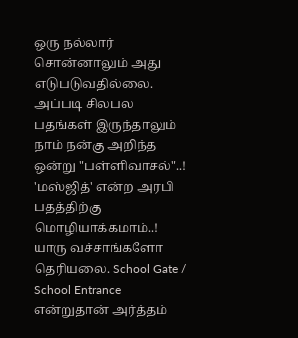ஒரு நல்லார் சொன்னாலும் அது எடுபடுவதில்லை. அப்படி சிலபல பதங்கள் இருந்தாலும் நாம் நன்கு அறிந்த ஒன்று "பள்ளிவாசல்"..! 'மஸ்ஜித்' என்ற அரபி பதத்திற்கு மொழியாக்கமாம்..! யாரு வச்சாங்களோ தெரியலை. School Gate / School Entrance என்றுதான் அர்த்தம்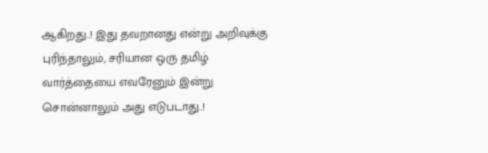ஆகிறது..! இது தவறானது என்று அறிவுக்கு புரிந்தாலும், சரியான ஒரு தமிழ் வார்த்தையை எவரேனும் இன்று சொன்னாலும் அது எடுபடாது..!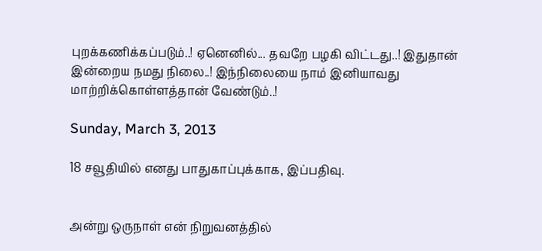புறக்கணிக்கப்படும்..! ஏனெனில்... தவறே பழகி விட்டது..! இதுதான் இன்றைய நமது நிலை..! இந்நிலையை நாம் இனியாவது மாற்றிக்கொள்ளத்தான் வேண்டும்..!

Sunday, March 3, 2013

18 சவூதியில் எனது பாதுகாப்புக்காக, இப்பதிவு.


அன்று ஒருநாள் என் நிறுவனத்தில்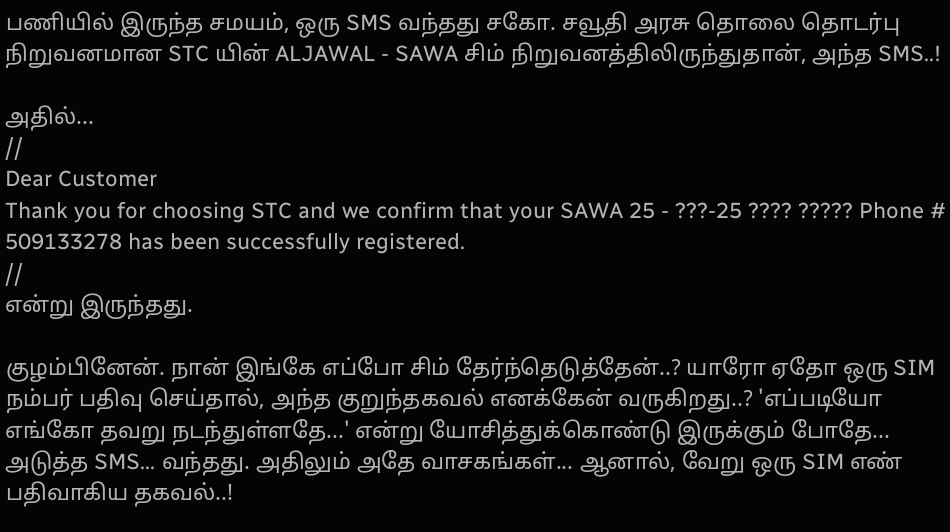பணியில் இருந்த சமயம், ஒரு SMS வந்தது சகோ. சவூதி அரசு தொலை தொடர்பு நிறுவனமான STC யின் ALJAWAL - SAWA சிம் நிறுவனத்திலிருந்துதான், அந்த SMS..!

அதில்...
//
Dear Customer
Thank you for choosing STC and we confirm that your SAWA 25 - ???-25 ???? ????? Phone # 509133278 has been successfully registered.
//
என்று இருந்தது.

குழம்பினேன். நான் இங்கே எப்போ சிம் தேர்ந்தெடுத்தேன்..? யாரோ ஏதோ ஒரு SIM நம்பர் பதிவு செய்தால், அந்த குறுந்தகவல் எனக்கேன் வருகிறது..? 'எப்படியோ எங்கோ தவறு நடந்துள்ளதே...' என்று யோசித்துக்கொண்டு இருக்கும் போதே... அடுத்த SMS... வந்தது. அதிலும் அதே வாசகங்கள்... ஆனால், வேறு ஒரு SIM எண் பதிவாகிய தகவல்..!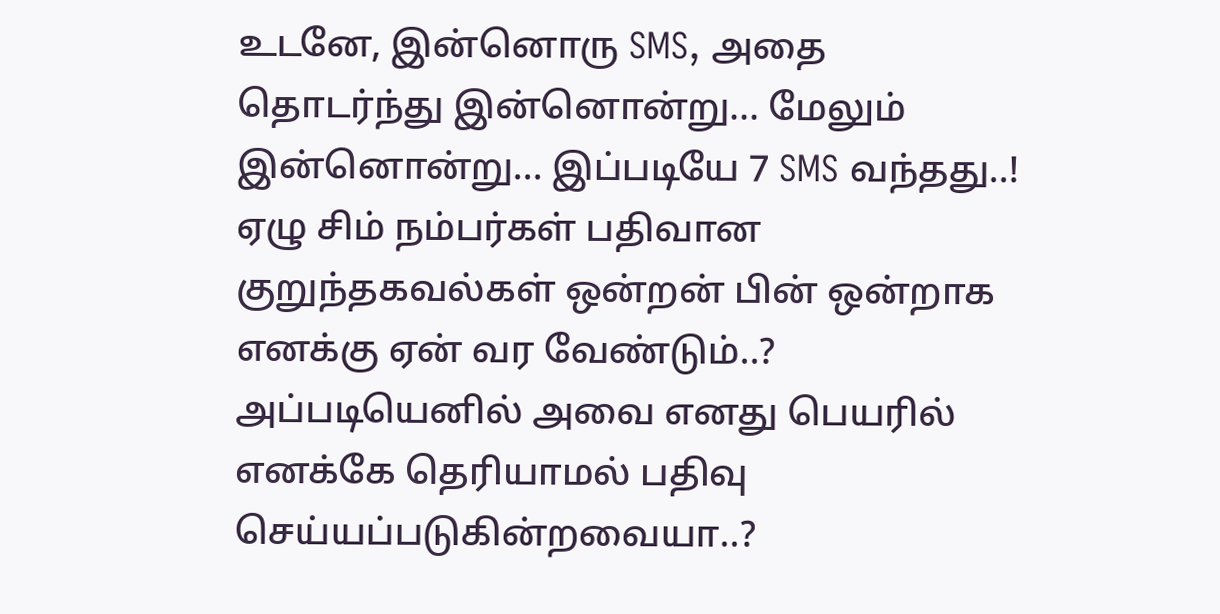உடனே, இன்னொரு SMS, அதை தொடர்ந்து இன்னொன்று... மேலும் இன்னொன்று... இப்படியே 7 SMS வந்தது..! ஏழு சிம் நம்பர்கள் பதிவான குறுந்தகவல்கள் ஒன்றன் பின் ஒன்றாக எனக்கு ஏன் வர வேண்டும்..? அப்படியெனில் அவை எனது பெயரில் எனக்கே தெரியாமல் பதிவு செய்யப்படுகின்றவையா..?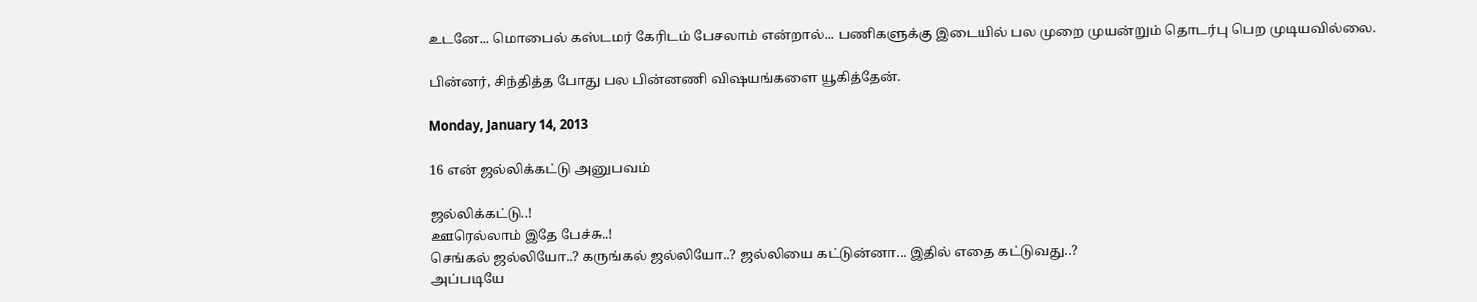உடனே... மொபைல் கஸ்டமர் கேரிடம் பேசலாம் என்றால்... பணிகளுக்கு இடையில் பல முறை முயன்றும் தொடர்பு பெற முடியவில்லை.

பின்னர், சிந்தித்த போது பல பின்னணி விஷயங்களை யூகித்தேன்.

Monday, January 14, 2013

16 என் ஜல்லிக்கட்டு அனுபவம்

ஜல்லிக்கட்டு..!
ஊரெல்லாம் இதே பேச்சு..!
செங்கல் ஜல்லியோ..? கருங்கல் ஜல்லியோ..? ஜல்லியை கட்டுன்னா... இதில் எதை கட்டுவது..?
அப்படியே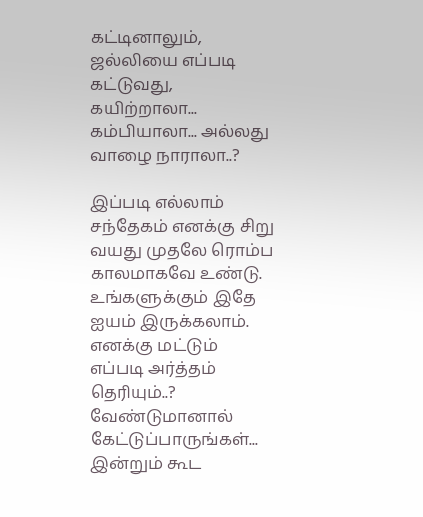கட்டினாலும், ஜல்லியை எப்படி கட்டுவது,  கயிற்றாலா... கம்பியாலா... அல்லது வாழை நாராலா..?

இப்படி எல்லாம் சந்தேகம் எனக்கு சிறு வயது முதலே ரொம்ப காலமாகவே உண்டு.  உங்களுக்கும் இதே ஐயம் இருக்கலாம். எனக்கு மட்டும் எப்படி அர்த்தம் தெரியும்..? வேண்டுமானால் கேட்டுப்பாருங்கள்... இன்றும் கூட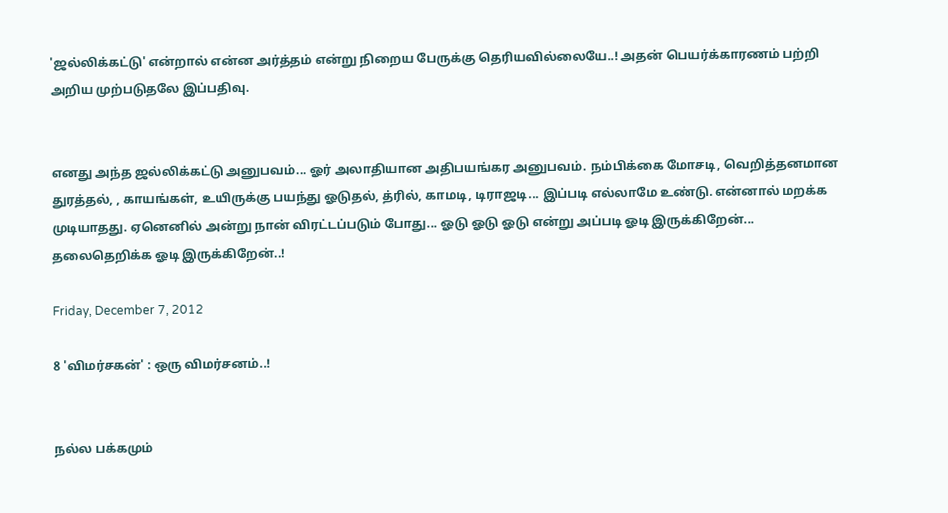'ஜல்லிக்கட்டு' என்றால் என்ன அர்த்தம் என்று நிறைய பேருக்கு தெரியவில்லையே..! அதன் பெயர்க்காரணம் பற்றி அறிய முற்படுதலே இப்பதிவு.


எனது அந்த ஜல்லிக்கட்டு அனுபவம்... ஓர் அலாதியான அதிபயங்கர அனுபவம். நம்பிக்கை மோசடி, வெறித்தனமான துரத்தல், , காயங்கள், உயிருக்கு பயந்து ஓடுதல், த்ரில், காமடி, டிராஜடி... இப்படி எல்லாமே உண்டு. என்னால் மறக்க முடியாதது. ஏனெனில் அன்று நான் விரட்டப்படும் போது... ஓடு ஓடு ஓடு என்று அப்படி ஓடி இருக்கிறேன்... தலைதெறிக்க ஓடி இருக்கிறேன்..!

Friday, December 7, 2012

8 'விமர்சகன்' : ஒரு விமர்சனம்..!


நல்ல பக்கமும்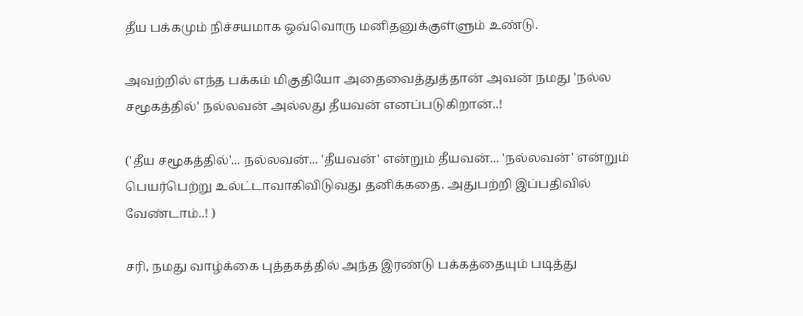தீய பக்கமும் நிச்சயமாக ஒவ்வொரு மனிதனுக்குள்ளும் உண்டு.

அவற்றில் எந்த பக்கம் மிகுதியோ அதைவைத்துத்தான் அவன் நமது 'நல்ல சமூகத்தில்' நல்லவன் அல்லது தீயவன் எனப்படுகிறான்..!

('தீய சமூகத்தில்'... நல்லவன்... 'தீயவன்' என்றும் தீயவன்... 'நல்லவன்' என்றும் பெயர்பெற்று உல்ட்டாவாகிவிடுவது தனிக்கதை. அதுபற்றி இப்பதிவில் வேண்டாம்..! )

சரி, நமது வாழ்க்கை புத்தகத்தில் அந்த இரண்டு பக்கத்தையும் படித்து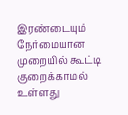இரண்டையும் நேர்மையான முறையில் கூட்டி குறைக்காமல் உள்ளது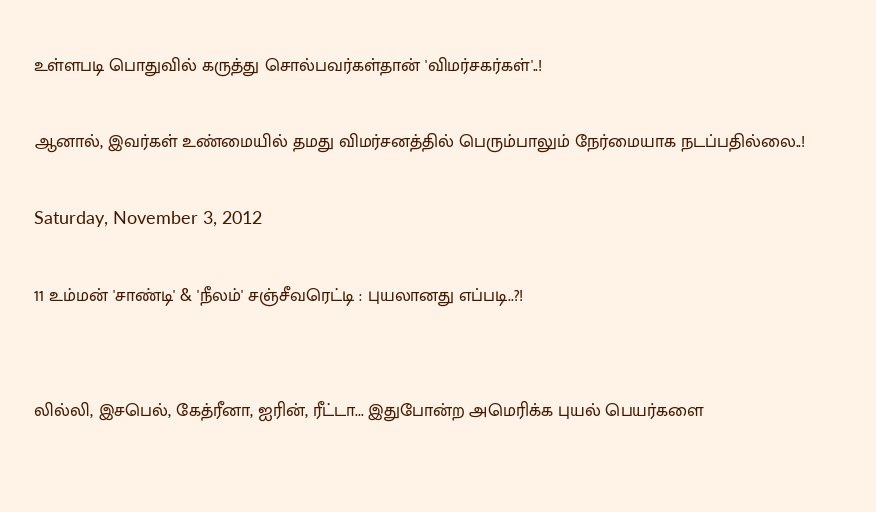உள்ளபடி பொதுவில் கருத்து சொல்பவர்கள்தான் 'விமர்சகர்கள்'..!

ஆனால், இவர்கள் உண்மையில் தமது விமர்சனத்தில் பெரும்பாலும் நேர்மையாக நடப்பதில்லை..!

Saturday, November 3, 2012

11 உம்மன் 'சாண்டி' & 'நீலம்' சஞ்சீவரெட்டி : புயலானது எப்படி..?!


லில்லி, இசபெல், கேத்ரீனா, ஐரின், ரீட்டா... இதுபோன்ற அமெரிக்க புயல் பெயர்களை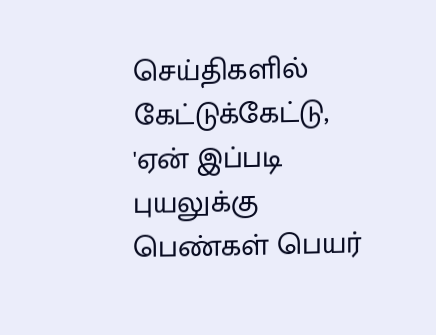செய்திகளில் கேட்டுக்கேட்டு, 'ஏன் இப்படி புயலுக்கு பெண்கள் பெயர்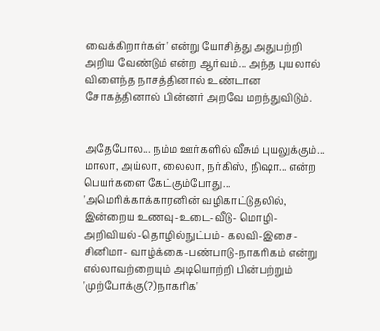வைக்கிறார்கள்' என்று யோசித்து அதுபற்றி அறிய வேண்டும் என்ற ஆர்வம்... அந்த புயலால் விளைந்த நாசத்தினால் உண்டான சோகத்தினால் பின்னர் அறவே மறந்துவிடும்.


அதேபோல... நம்ம ஊர்களில் வீசும் புயலுக்கும்... மாலா, அய்லா, லைலா, நர்கிஸ், நிஷா... என்ற பெயர்களை கேட்கும்போது... 'அமெரிக்காக்காரனின் வழிகாட்டுதலில், இன்றைய உணவு-உடை-வீடு- மொழி-அறிவியல்-தொழில்நுட்பம்- கலவி-இசை-சினிமா- வாழ்க்கை-பண்பாடு-நாகரிகம் என்று எல்லாவற்றையும் அடியொற்றி பின்பற்றும்  'முற்போக்கு(?)நாகரிக'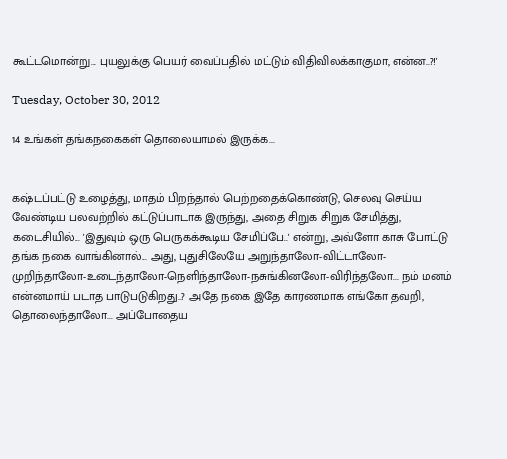கூட்டமொன்று... புயலுக்கு பெயர் வைப்பதில் மட்டும் விதிவிலக்காகுமா, என்ன..?!'

Tuesday, October 30, 2012

14 உங்கள் தங்கநகைகள் தொலையாமல் இருக்க...


கஷ்டப்பட்டு உழைத்து, மாதம் பிறந்தால் பெற்றதைக்கொண்டு, செலவு செய்ய வேண்டிய பலவற்றில் கட்டுப்பாடாக இருந்து, அதை சிறுக சிறுக சேமித்து, கடைசியில்... 'இதுவும் ஒரு பெருகக்கூடிய சேமிப்பே..' என்று, அவ்ளோ காசு போட்டு தங்க நகை வாங்கினால்... அது, புதுசிலேயே அறுந்தாலோ-விட்டாலோ-முறிந்தாலோ-உடைந்தாலோ-நெளிந்தாலோ-நசுங்கினலோ-விரிந்தலோ... நம் மனம் என்னமாய் படாத பாடுபடுகிறது..? அதே நகை இதே காரணமாக எங்கோ தவறி, தொலைந்தாலோ... அப்போதைய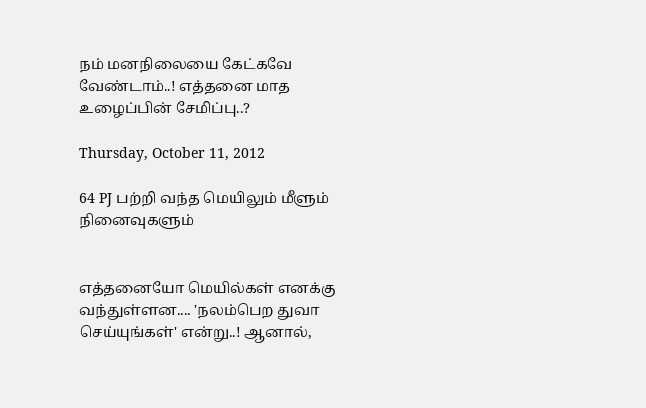நம் மனநிலையை கேட்கவே வேண்டாம்..! எத்தனை மாத உழைப்பின் சேமிப்பு..?

Thursday, October 11, 2012

64 PJ பற்றி வந்த மெயிலும் மீளும் நினைவுகளும்


எத்தனையோ மெயில்கள் எனக்கு வந்துள்ளன.... 'நலம்பெற துவா செய்யுங்கள்' என்று..! ஆனால்,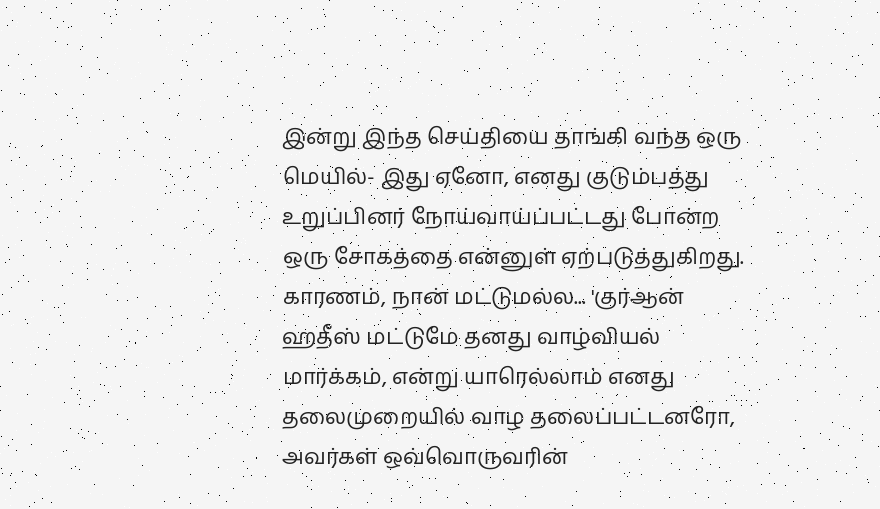இன்று இந்த செய்தியை தாங்கி வந்த ஒரு மெயில்- இது ஏனோ, எனது குடும்பத்து உறுப்பினர் நோய்வாய்ப்பட்டது போன்ற ஒரு சோகத்தை என்னுள் ஏற்படுத்துகிறது. காரணம், நான் மட்டுமல்ல... 'குர்ஆன் ஹதீஸ் மட்டுமே தனது வாழ்வியல் மார்க்கம், என்று யாரெல்லாம் எனது தலைமுறையில் வாழ தலைப்பட்டனரோ, அவர்கள் ஒவ்வொருவரின்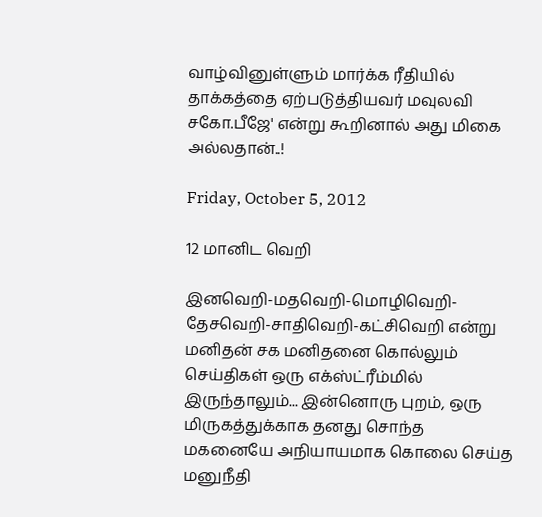வாழ்வினுள்ளும் மார்க்க ரீதியில் தாக்கத்தை ஏற்படுத்தியவர் மவுலவி சகோ.பீஜே' என்று கூறினால் அது மிகை அல்லதான்..!

Friday, October 5, 2012

12 மானிட வெறி

இனவெறி-மதவெறி-மொழிவெறி-தேசவெறி-சாதிவெறி-கட்சிவெறி என்று  மனிதன் சக மனிதனை கொல்லும் செய்திகள் ஒரு எக்ஸ்ட்ரீம்மில் இருந்தாலும்... இன்னொரு புறம், ஒரு மிருகத்துக்காக தனது சொந்த மகனையே அநியாயமாக கொலை செய்த மனுநீதி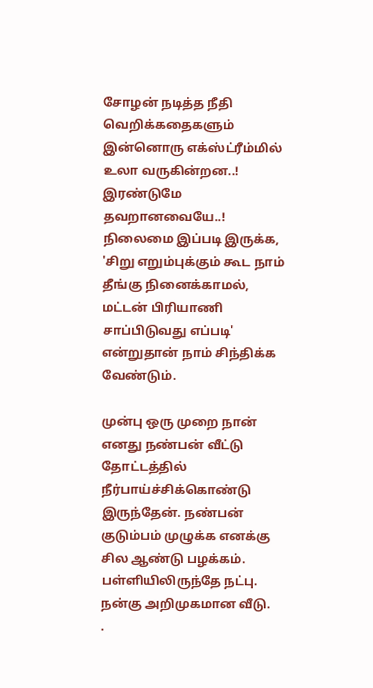சோழன் நடித்த நீதி வெறிக்கதைகளும் இன்னொரு எக்ஸ்ட்ரீம்மில் உலா வருகின்றன..! இரண்டுமே தவறானவையே..! நிலைமை இப்படி இருக்க, 'சிறு எறும்புக்கும் கூட நாம் தீங்கு நினைக்காமல், மட்டன் பிரியாணி சாப்பிடுவது எப்படி' என்றுதான் நாம் சிந்திக்க வேண்டும்.

முன்பு ஒரு முறை நான் எனது நண்பன் வீட்டு தோட்டத்தில் நீர்பாய்ச்சிக்கொண்டு இருந்தேன். நண்பன் குடும்பம் முழுக்க எனக்கு சில ஆண்டு பழக்கம். பள்ளியிலிருந்தே நட்பு. நன்கு அறிமுகமான வீடு.
.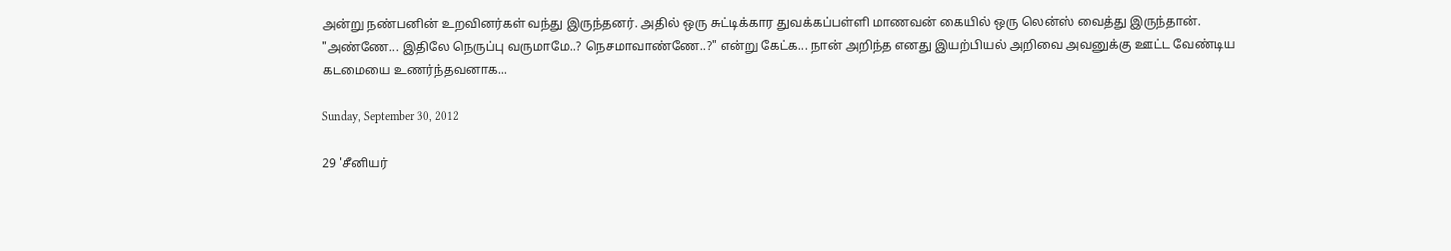அன்று நண்பனின் உறவினர்கள் வந்து இருந்தனர். அதில் ஒரு சுட்டிக்கார துவக்கப்பள்ளி மாணவன் கையில் ஒரு லென்ஸ் வைத்து இருந்தான். "அண்ணே... இதிலே நெருப்பு வருமாமே..? நெசமாவாண்ணே..?" என்று கேட்க... நான் அறிந்த எனது இயற்பியல் அறிவை அவனுக்கு ஊட்ட வேண்டிய கடமையை உணர்ந்தவனாக...

Sunday, September 30, 2012

29 'சீனியர்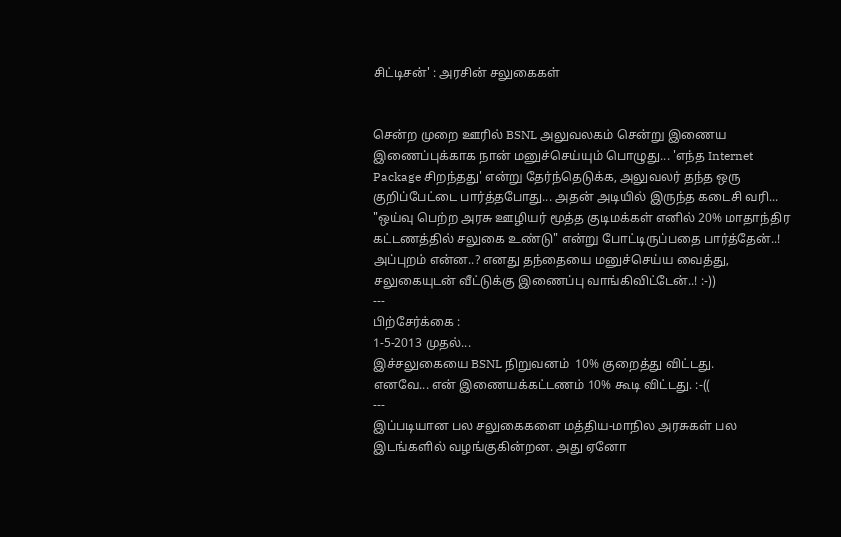சிட்டிசன்' : அரசின் சலுகைகள்


சென்ற முறை ஊரில் BSNL அலுவலகம் சென்று இணைய இணைப்புக்காக நான் மனுச்செய்யும் பொழுது... 'எந்த Internet Package சிறந்தது' என்று தேர்ந்தெடுக்க, அலுவலர் தந்த ஒரு குறிப்பேட்டை பார்த்தபோது... அதன் அடியில் இருந்த கடைசி வரி... "ஒய்வு பெற்ற அரசு ஊழியர் மூத்த குடிமக்கள் எனில் 20% மாதாந்திர கட்டணத்தில் சலுகை உண்டு" என்று போட்டிருப்பதை பார்த்தேன்..! அப்புறம் என்ன..? எனது தந்தையை மனுச்செய்ய வைத்து, சலுகையுடன் வீட்டுக்கு இணைப்பு வாங்கிவிட்டேன்..! :-))
---
பிற்சேர்க்கை :
1-5-2013 முதல்...
இச்சலுகையை BSNL நிறுவனம்  10% குறைத்து விட்டது.
எனவே... என் இணையக்கட்டணம் 10% கூடி விட்டது. :-((
---
இப்படியான பல சலுகைகளை மத்திய-மாநில அரசுகள் பல இடங்களில் வழங்குகின்றன. அது ஏனோ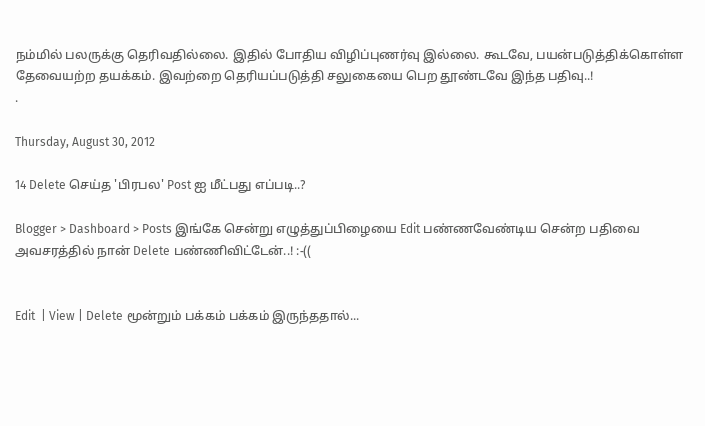நம்மில் பலருக்கு தெரிவதில்லை. இதில் போதிய விழிப்புணர்வு இல்லை. கூடவே, பயன்படுத்திக்கொள்ள தேவையற்ற தயக்கம். இவற்றை தெரியப்படுத்தி சலுகையை பெற தூண்டவே இந்த பதிவு..!
.

Thursday, August 30, 2012

14 Delete செய்த 'பிரபல' Post ஐ மீட்பது எப்படி..?

Blogger > Dashboard > Posts இங்கே சென்று எழுத்துப்பிழையை Edit பண்ணவேண்டிய சென்ற பதிவை  அவசரத்தில் நான் Delete பண்ணிவிட்டேன்..! :-((


Edit  | View | Delete மூன்றும் பக்கம் பக்கம் இருந்ததால்...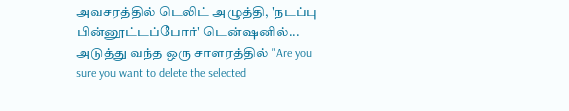அவசரத்தில் டெலிட் அழுத்தி, 'நடப்பு பின்னூட்டப்போர்' டென்ஷனில்... அடுத்து வந்த ஒரு சாளரத்தில் "Are you sure you want to delete the selected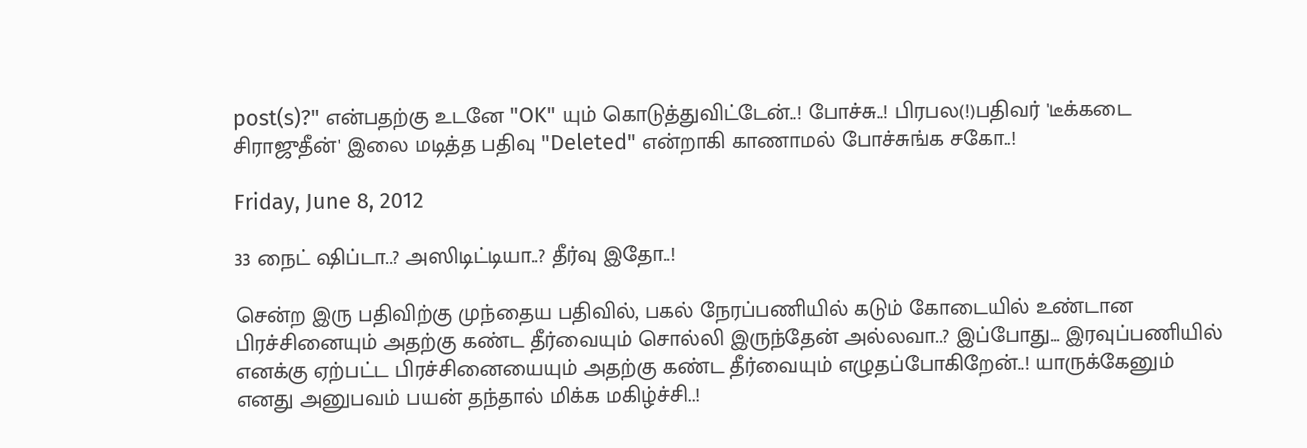post(s)?" என்பதற்கு உடனே "OK" யும் கொடுத்துவிட்டேன்..! போச்சு..! பிரபல(!)பதிவர் 'டீக்கடை சிராஜுதீன்' இலை மடித்த பதிவு "Deleted" என்றாகி காணாமல் போச்சுங்க சகோ..!

Friday, June 8, 2012

33 நைட் ஷிப்டா..? அஸிடிட்டியா..? தீர்வு இதோ..!

சென்ற இரு பதிவிற்கு முந்தைய பதிவில், பகல் நேரப்பணியில் கடும் கோடையில் உண்டான பிரச்சினையும் அதற்கு கண்ட தீர்வையும் சொல்லி இருந்தேன் அல்லவா..? இப்போது... இரவுப்பணியில் எனக்கு ஏற்பட்ட பிரச்சினையையும் அதற்கு கண்ட தீர்வையும் எழுதப்போகிறேன்..! யாருக்கேனும் எனது அனுபவம் பயன் தந்தால் மிக்க மகிழ்ச்சி..!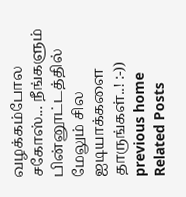வழக்கம்போல சகோஸ்... நீங்களும் பின்னூட்டத்தில் மேலும் சில ஐடியாக்களை தாருங்கள்..! :-))
previous home
Related Posts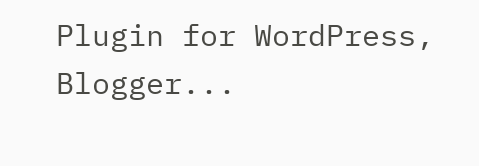Plugin for WordPress, Blogger...